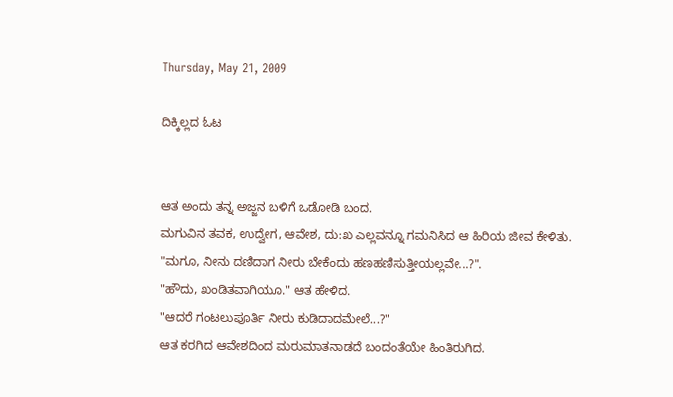Thursday, May 21, 2009

ದಿಕ್ಕಿಲ್ಲದ ಓಟ


ಆತ ಅಂದು ತನ್ನ ಅಜ್ಜನ ಬಳಿಗೆ ಒಡೋಡಿ ಬಂದ.
ಮಗುವಿನ ತವಕ, ಉದ್ವೇಗ, ಆವೇಶ, ದು:ಖ ಎಲ್ಲವನ್ನೂ ಗಮನಿಸಿದ ಆ ಹಿರಿಯ ಜೀವ ಕೇಳಿತು.
"ಮಗೂ, ನೀನು ದಣಿದಾಗ ನೀರು ಬೇಕೆಂದು ಹಣಹಣಿಸುತ್ತೀಯಲ್ಲವೇ...?".
"ಹೌದು, ಖಂಡಿತವಾಗಿಯೂ." ಆತ ಹೇಳಿದ.
"ಆದರೆ ಗಂಟಲುಪೂರ್ತಿ ನೀರು ಕುಡಿದಾದಮೇಲೆ...?"
ಆತ ಕರಗಿದ ಆವೇಶದಿಂದ ಮರುಮಾತನಾಡದೆ ಬಂದಂತೆಯೇ ಹಿಂತಿರುಗಿದ.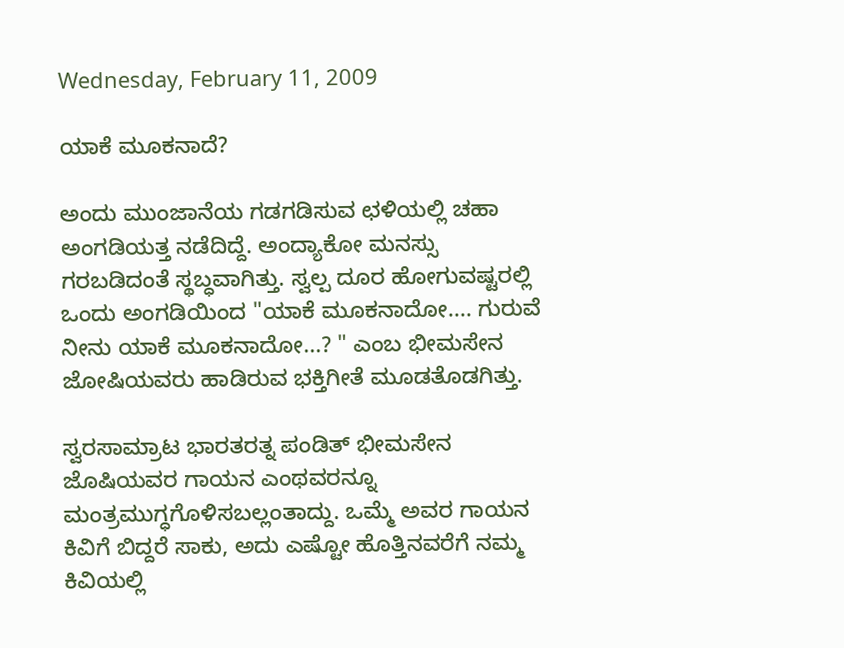Wednesday, February 11, 2009

ಯಾಕೆ ಮೂಕನಾದೆ?

ಅಂದು ಮುಂಜಾನೆಯ ಗಡಗಡಿಸುವ ಛಳಿಯಲ್ಲಿ ಚಹಾ ಅಂಗಡಿಯತ್ತ ನಡೆದಿದ್ದೆ. ಅಂದ್ಯಾಕೋ ಮನಸ್ಸು ಗರಬಡಿದಂತೆ ಸ್ಥಬ್ಧವಾಗಿತ್ತು. ಸ್ವಲ್ಪ ದೂರ ಹೋಗುವಷ್ಟರಲ್ಲಿ ಒಂದು ಅಂಗಡಿಯಿಂದ "ಯಾಕೆ ಮೂಕನಾದೋ.... ಗುರುವೆ ನೀನು ಯಾಕೆ ಮೂಕನಾದೋ...? " ಎಂಬ ಭೀಮಸೇನ ಜೋಷಿಯವರು ಹಾಡಿರುವ ಭಕ್ತಿಗೀತೆ ಮೂಡತೊಡಗಿತ್ತು.

ಸ್ವರಸಾಮ್ರಾಟ ಭಾರತರತ್ನ ಪಂಡಿತ್ ಭೀಮಸೇನ ಜೊಷಿಯವರ ಗಾಯನ ಎಂಥವರನ್ನೂ ಮಂತ್ರಮುಗ್ಧಗೊಳಿಸಬಲ್ಲಂತಾದ್ದು. ಒಮ್ಮೆ ಅವರ ಗಾಯನ ಕಿವಿಗೆ ಬಿದ್ದರೆ ಸಾಕು, ಅದು ಎಷ್ಟೋ ಹೊತ್ತಿನವರೆಗೆ ನಮ್ಮ ಕಿವಿಯಲ್ಲಿ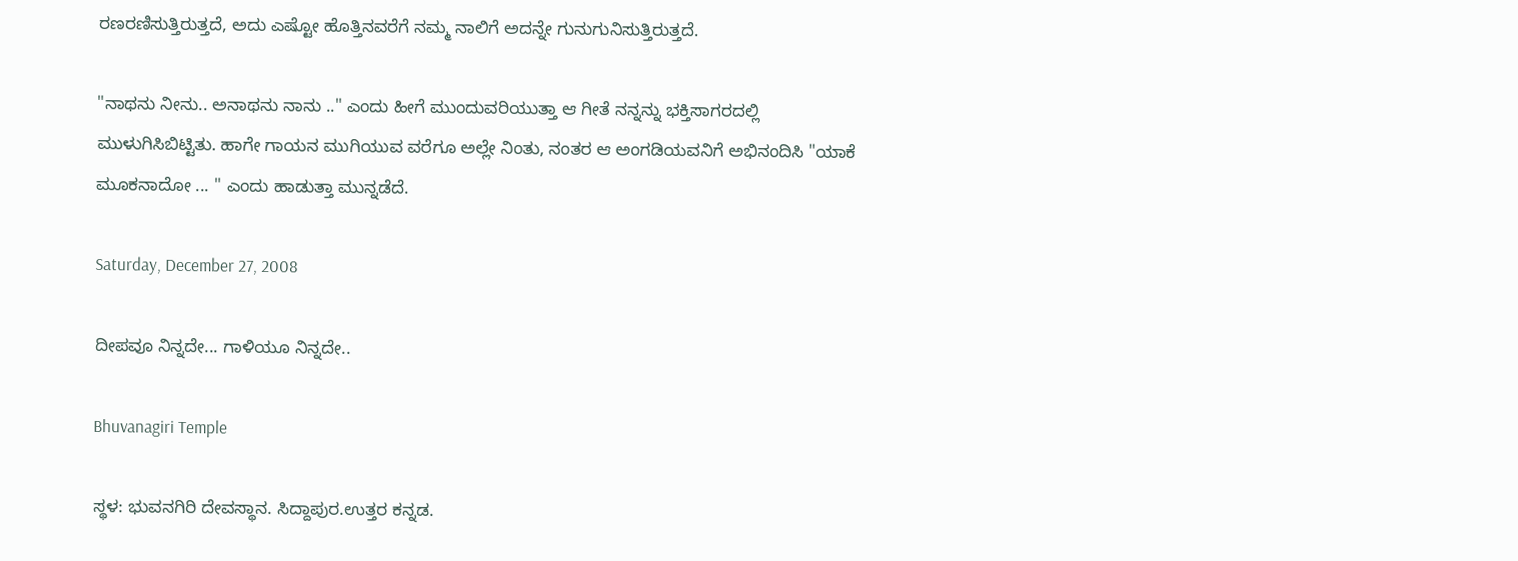ರಣರಣಿಸುತ್ತಿರುತ್ತದೆ, ಅದು ಎಷ್ಟೋ ಹೊತ್ತಿನವರೆಗೆ ನಮ್ಮ ನಾಲಿಗೆ ಅದನ್ನೇ ಗುನುಗುನಿಸುತ್ತಿರುತ್ತದೆ.

"ನಾಥನು ನೀನು.. ಅನಾಥನು ನಾನು .." ಎಂದು ಹೀಗೆ ಮುಂದುವರಿಯುತ್ತಾ ಆ ಗೀತೆ ನನ್ನನ್ನು ಭಕ್ತಿಸಾಗರದಲ್ಲಿ ಮುಳುಗಿಸಿಬಿಟ್ಟಿತು. ಹಾಗೇ ಗಾಯನ ಮುಗಿಯುವ ವರೆಗೂ ಅಲ್ಲೇ ನಿಂತು, ನಂತರ ಆ ಅಂಗಡಿಯವನಿಗೆ ಅಭಿನಂದಿಸಿ "ಯಾಕೆ ಮೂಕನಾದೋ ... " ಎಂದು ಹಾಡುತ್ತಾ ಮುನ್ನಡೆದೆ.

Saturday, December 27, 2008

ದೀಪವೂ ನಿನ್ನದೇ... ಗಾಳಿಯೂ ನಿನ್ನದೇ..

Bhuvanagiri Temple

ಸ್ಥಳ: ಭುವನಗಿರಿ ದೇವಸ್ಥಾನ. ಸಿದ್ದಾಪುರ.ಉತ್ತರ ಕನ್ನಡ.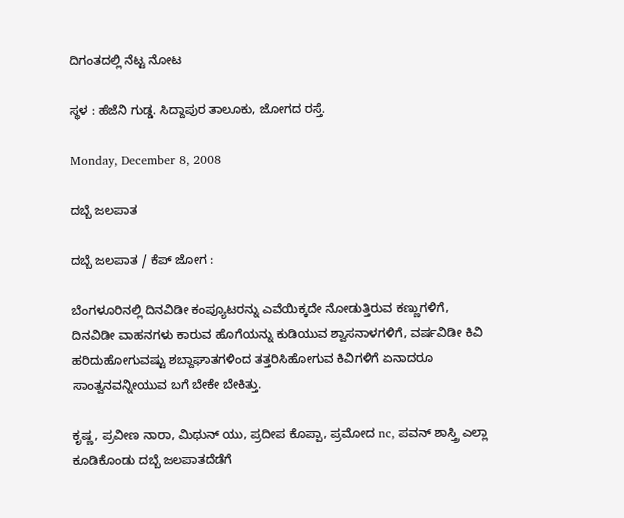ದಿಗಂತದಲ್ಲಿ ನೆಟ್ಟ ನೋಟ

ಸ್ಥಳ : ಹೆಜೆನಿ ಗುಡ್ಡ. ಸಿದ್ದಾಪುರ ತಾಲೂಕು, ಜೋಗದ ರಸ್ತೆ.

Monday, December 8, 2008

ದಬ್ಬೆ ಜಲಪಾತ

ದಬ್ಬೆ ಜಲಪಾತ / ಕೆಪ್ ಜೋಗ :

ಬೆಂಗಳೂರಿನಲ್ಲಿ ದಿನವಿಡೀ ಕಂಪ್ಯೂಟರನ್ನು ಎವೆಯಿಕ್ಕದೇ ನೋಡುತ್ತಿರುವ ಕಣ್ಣುಗಳಿಗೆ, ದಿನವಿಡೀ ವಾಹನಗಳು ಕಾರುವ ಹೊಗೆಯನ್ನು ಕುಡಿಯುವ ಶ್ವಾಸನಾಳಗಳಿಗೆ, ವರ್ಷವಿಡೀ ಕಿವಿ ಹರಿದುಹೋಗುವಷ್ಟು ಶಬ್ದಾಘಾತಗಳಿಂದ ತತ್ತರಿಸಿಹೋಗುವ ಕಿವಿಗಳಿಗೆ ಏನಾದರೂ ಸಾಂತ್ವನವನ್ನೀಯುವ ಬಗೆ ಬೇಕೇ ಬೇಕಿತ್ತು.

ಕೃಷ್ಣ, ಪ್ರವೀಣ ನಾರಾ, ಮಿಥುನ್ ಯು, ಪ್ರದೀಪ ಕೊಪ್ಪಾ, ಪ್ರಮೋದ nc, ಪವನ್ ಶಾಸ್ತ್ರಿ ಎಲ್ಲಾ ಕೂಡಿಕೊಂಡು ದಬ್ಬೆ ಜಲಪಾತದೆಡೆಗೆ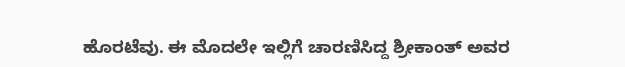ಹೊರಟೆವು. ಈ ಮೊದಲೇ ಇಲ್ಲಿಗೆ ಚಾರಣಿಸಿದ್ದ ಶ್ರೀಕಾಂತ್ ಅವರ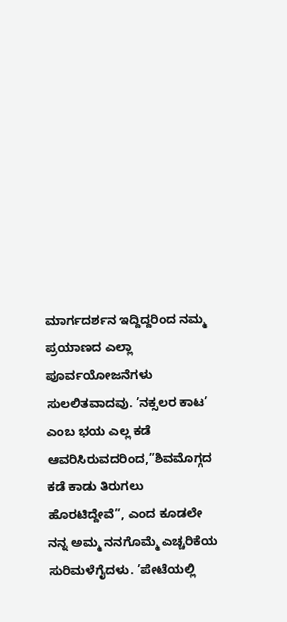ಮಾರ್ಗದರ್ಶನ ಇದ್ದಿದ್ದರಿಂದ ನಮ್ಮ ಪ್ರಯಾಣದ ಎಲ್ಲಾ ಪೂರ್ವಯೋಜನೆಗಳು ಸುಲಲಿತವಾದವು. ’ನಕ್ಸಲರ ಕಾಟ’ ಎಂಬ ಭಯ ಎಲ್ಲ ಕಡೆ ಆವರಿಸಿರುವದರಿಂದ,”ಶಿವಮೊಗ್ಗದ ಕಡೆ ಕಾಡು ತಿರುಗಲು ಹೊರಟಿದ್ದೇವೆ”, ಎಂದ ಕೂಡಲೇ ನನ್ನ ಅಮ್ಮ ನನಗೊಮ್ಮೆ ಎಚ್ಚರಿಕೆಯ ಸುರಿಮಳೆಗೈದಳು. ’ಪೇಟೆಯಲ್ಲಿ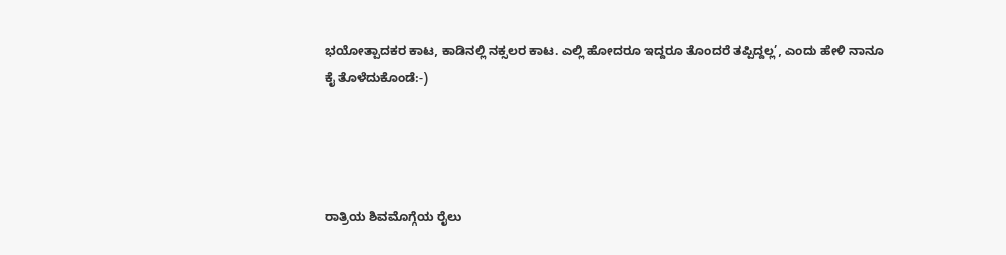ಭಯೋತ್ಪಾದಕರ ಕಾಟ, ಕಾಡಿನಲ್ಲಿ ನಕ್ಸಲರ ಕಾಟ. ಎಲ್ಲಿ ಹೋದರೂ ಇದ್ದರೂ ತೊಂದರೆ ತಪ್ಪಿದ್ದಲ್ಲ’, ಎಂದು ಹೇಳಿ ನಾನೂ ಕೈ ತೊಳೆದುಕೊಂಡೆ:-)




ರಾತ್ರಿಯ ಶಿವಮೊಗ್ಗೆಯ ರೈಲು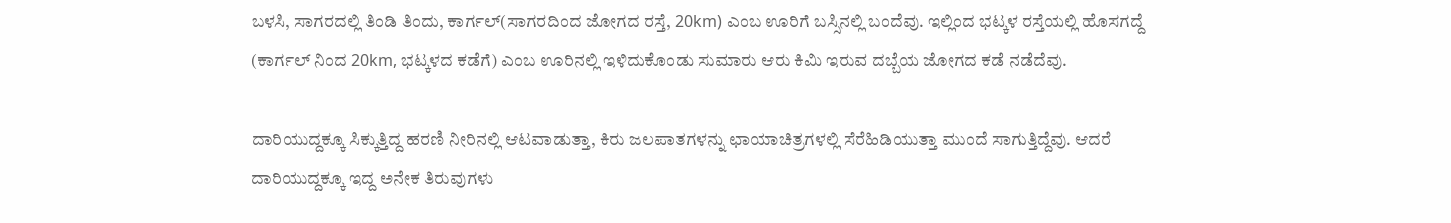ಬಳಸಿ, ಸಾಗರದಲ್ಲಿ ತಿಂಡಿ ತಿಂದು, ಕಾರ್ಗಲ್(ಸಾಗರದಿಂದ ಜೋಗದ ರಸ್ತೆ, 20km) ಎಂಬ ಊರಿಗೆ ಬಸ್ಸಿನಲ್ಲಿ ಬಂದೆವು. ಇಲ್ಲಿಂದ ಭಟ್ಕಳ ರಸ್ತೆಯಲ್ಲಿ ಹೊಸಗದ್ದೆ (ಕಾರ್ಗಲ್ ನಿಂದ 20km, ಭಟ್ಕಳದ ಕಡೆಗೆ) ಎಂಬ ಊರಿನಲ್ಲಿ ಇಳಿದುಕೊಂಡು ಸುಮಾರು ಆರು ಕಿಮಿ ಇರುವ ದಬ್ಬೆಯ ಜೋಗದ ಕಡೆ ನಡೆದೆವು.

ದಾರಿಯುದ್ದಕ್ಕೂ ಸಿಕ್ಕುತ್ತಿದ್ದ ಹರಣಿ ನೀರಿನಲ್ಲಿ ಆಟವಾಡುತ್ತಾ, ಕಿರು ಜಲಪಾತಗಳನ್ನು ಛಾಯಾಚಿತ್ರಗಳಲ್ಲಿ ಸೆರೆಹಿಡಿಯುತ್ತಾ ಮುಂದೆ ಸಾಗುತ್ತಿದ್ದೆವು. ಆದರೆ ದಾರಿಯುದ್ದಕ್ಕೂ ಇದ್ದ ಅನೇಕ ತಿರುವುಗಳು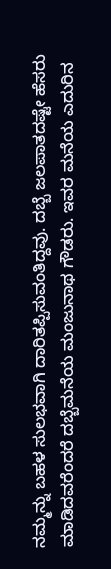ನಮ್ಮನ್ನು ಬಹಳ ಸುಲಭವಾಗಿ ದಾರಿತಪ್ಪಿಸುವಂತಿದ್ದವು. ದಬ್ಬೆ ಜಲಪಾತದಷ್ಟೇ ಹೆಸರು ಮಾಡಿದವರೆಂದರೆ ದಬ್ಬೆಮನೆಯ ಮಂಜುನಾಥ ಗೌಡರು. ಇವರ ಮನೆಯ ಎದುರಿನ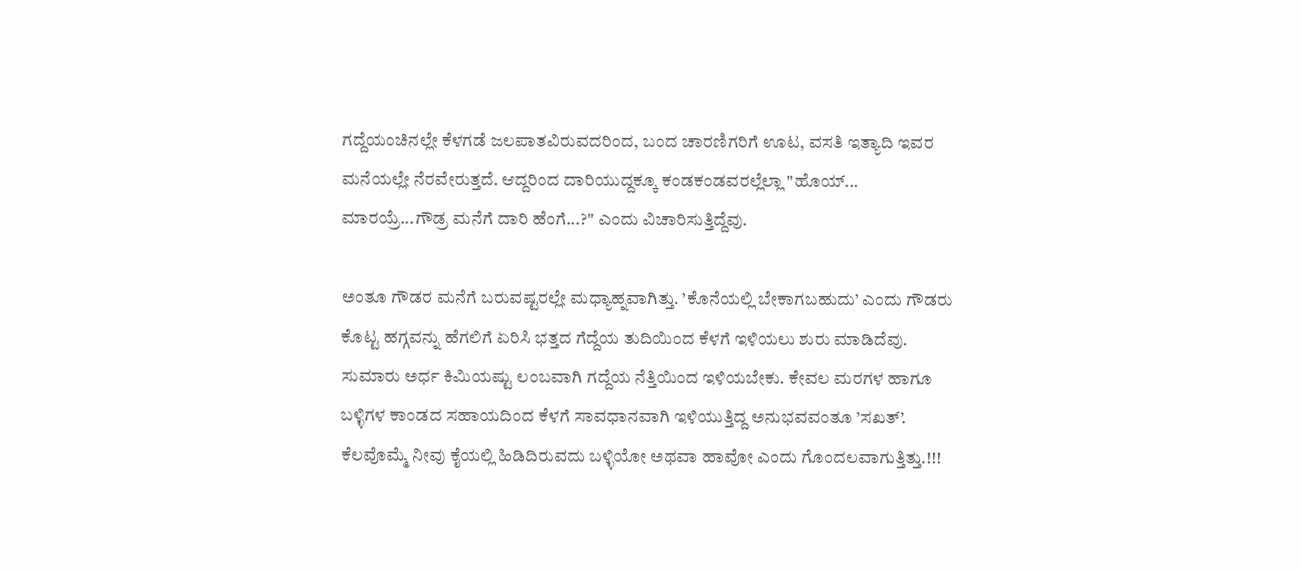ಗದ್ದೆಯಂಚಿನಲ್ಲೇ ಕೆಳಗಡೆ ಜಲಪಾತವಿರುವದರಿಂದ, ಬಂದ ಚಾರಣಿಗರಿಗೆ ಊಟ, ವಸತಿ ಇತ್ಯಾದಿ ಇವರ ಮನೆಯಲ್ಲೇ ನೆರವೇರುತ್ತದೆ. ಆದ್ದರಿಂದ ದಾರಿಯುದ್ದಕ್ಕೂ ಕಂಡಕಂಡವರಲ್ಲೆಲ್ಲಾ "ಹೊಯ್... ಮಾರಯ್ರೆ...ಗೌಡ್ರ ಮನೆಗೆ ದಾರಿ ಹೆಂಗೆ...?" ಎಂದು ವಿಚಾರಿಸುತ್ತಿದ್ದೆವು.

ಅಂತೂ ಗೌಡರ ಮನೆಗೆ ಬರುವಷ್ಟರಲ್ಲೇ ಮಧ್ಯಾಹ್ನವಾಗಿತ್ತು. ’ಕೊನೆಯಲ್ಲಿ ಬೇಕಾಗಬಹುದು’ ಎಂದು ಗೌಡರು ಕೊಟ್ಟ ಹಗ್ಗವನ್ನು ಹೆಗಲಿಗೆ ಏರಿಸಿ ಭತ್ತದ ಗೆದ್ದೆಯ ತುದಿಯಿಂದ ಕೆಳಗೆ ಇಳಿಯಲು ಶುರು ಮಾಡಿದೆವು. ಸುಮಾರು ಅರ್ಧ ಕಿಮಿಯಷ್ಟು ಲಂಬವಾಗಿ ಗದ್ದೆಯ ನೆತ್ತಿಯಿಂದ ಇಳಿಯಬೇಕು. ಕೇವಲ ಮರಗಳ ಹಾಗೂ ಬಳ್ಳಿಗಳ ಕಾಂಡದ ಸಹಾಯದಿಂದ ಕೆಳಗೆ ಸಾವಧಾನವಾಗಿ ಇಳಿಯುತ್ತಿದ್ದ ಅನುಭವವಂತೂ ’ಸಖತ್’. ಕೆಲವೊಮ್ಮೆ ನೀವು ಕೈಯಲ್ಲಿ ಹಿಡಿದಿರುವದು ಬಳ್ಳಿಯೋ ಅಥವಾ ಹಾವೋ ಎಂದು ಗೊಂದಲವಾಗುತ್ತಿತ್ತು.!!!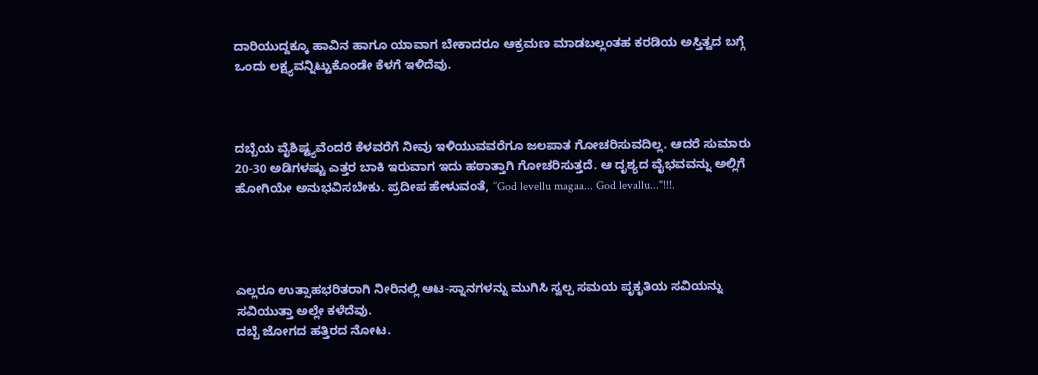ದಾರಿಯುದ್ದಕ್ಕೂ ಹಾವಿನ ಹಾಗೂ ಯಾವಾಗ ಬೇಕಾದರೂ ಆಕ್ರಮಣ ಮಾಡಬಲ್ಲಂತಹ ಕರಡಿಯ ಅಸ್ತಿತ್ವದ ಬಗ್ಗೆ ಒಂದು ಲಕ್ಷ್ಯವನ್ನಿಟ್ಟುಕೊಂಡೇ ಕೆಳಗೆ ಇಳಿದೆವು.



ದಬ್ಬೆಯ ವೈಶಿಷ್ಟ್ಯವೆಂದರೆ ಕೆಳವರೆಗೆ ನೀವು ಇಳಿಯುವವರೆಗೂ ಜಲಪಾತ ಗೋಚರಿಸುವದಿಲ್ಲ. ಆದರೆ ಸುಮಾರು 20-30 ಅಡಿಗಳಷ್ಟು ಎತ್ತರ ಬಾಕಿ ಇರುವಾಗ ಇದು ಹಠಾತ್ತಾಗಿ ಗೋಚರಿಸುತ್ತದೆ. ಆ ದೃಶ್ಯದ ವೈಭವವನ್ನು ಅಲ್ಲಿಗೆ ಹೋಗಿಯೇ ಅನುಭವಿಸಬೇಕು. ಪ್ರದೀಪ ಹೇಳುವಂತೆ, ’’God levellu magaa... God levallu..."!!!.




ಎಲ್ಲರೂ ಉತ್ಸಾಹಭರಿತರಾಗಿ ನೀರಿನಲ್ಲಿ ಆಟ-ಸ್ನಾನಗಳನ್ನು ಮುಗಿಸಿ ಸ್ವಲ್ಪ ಸಮಯ ಪೃಕೃತಿಯ ಸವಿಯನ್ನು ಸವಿಯುತ್ತಾ ಅಲ್ಲೇ ಕಳೆದೆವು.
ದಬ್ಬೆ ಜೋಗದ ಹತ್ತಿರದ ನೋಟ.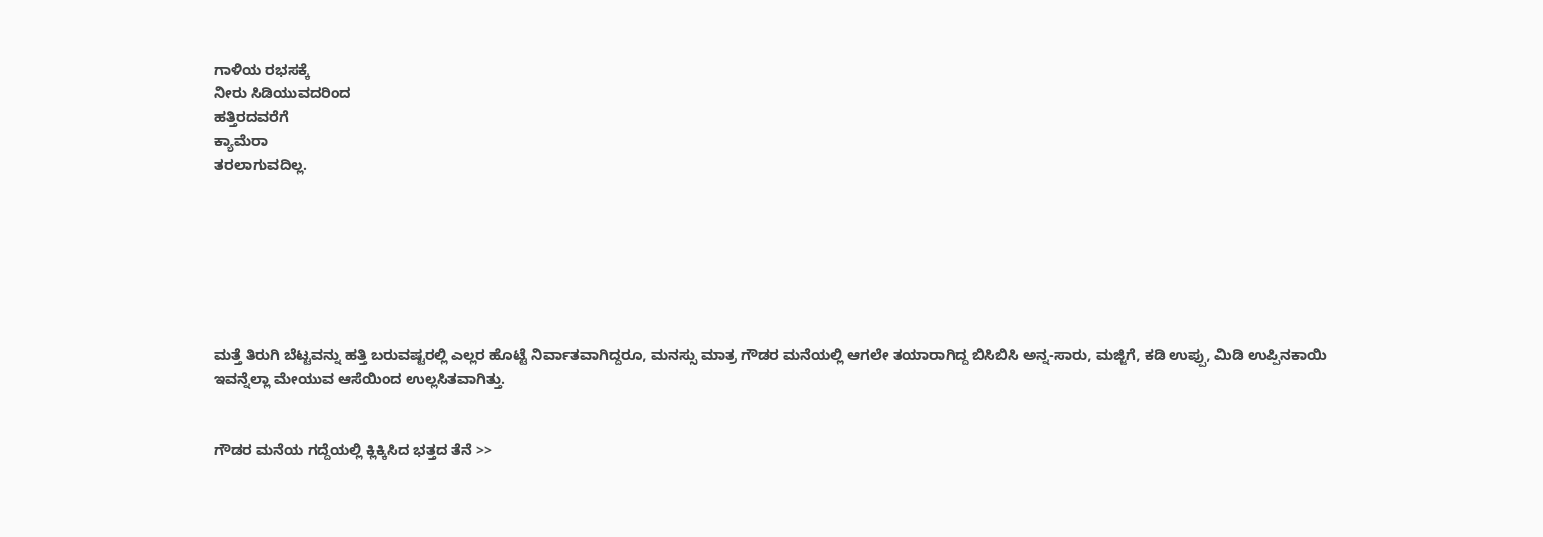ಗಾಳಿಯ ರಭಸಕ್ಕೆ
ನೀರು ಸಿಡಿಯುವದರಿಂದ
ಹತ್ತಿರದವರೆಗೆ
ಕ್ಯಾಮೆರಾ
ತರಲಾಗುವದಿಲ್ಲ.







ಮತ್ತೆ ತಿರುಗಿ ಬೆಟ್ಟವನ್ನು ಹತ್ತಿ ಬರುವಷ್ಟರಲ್ಲಿ ಎಲ್ಲರ ಹೊಟ್ಟೆ ನಿರ್ವಾತವಾಗಿದ್ದರೂ, ಮನಸ್ಸು ಮಾತ್ರ ಗೌಡರ ಮನೆಯಲ್ಲಿ ಆಗಲೇ ತಯಾರಾಗಿದ್ದ ಬಿಸಿಬಿಸಿ ಅನ್ನ-ಸಾರು, ಮಜ್ಜಿಗೆ, ಕಡಿ ಉಪ್ಪು, ಮಿಡಿ ಉಪ್ಪಿನಕಾಯಿ ಇವನ್ನೆಲ್ಲಾ ಮೇಯುವ ಆಸೆಯಿಂದ ಉಲ್ಲಸಿತವಾಗಿತ್ತು.


ಗೌಡರ ಮನೆಯ ಗದ್ದೆಯಲ್ಲಿ ಕ್ಲಿಕ್ಕಿಸಿದ ಭತ್ತದ ತೆನೆ >>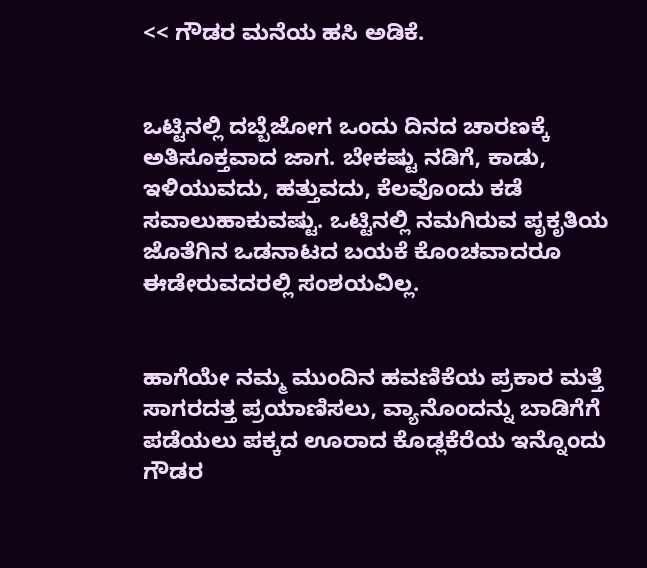<< ಗೌಡರ ಮನೆಯ ಹಸಿ ಅಡಿಕೆ.


ಒಟ್ಟಿನಲ್ಲಿ ದಬ್ಬೆಜೋಗ ಒಂದು ದಿನದ ಚಾರಣಕ್ಕೆ ಅತಿಸೂಕ್ತವಾದ ಜಾಗ. ಬೇಕಷ್ಟು ನಡಿಗೆ, ಕಾಡು, ಇಳಿಯುವದು, ಹತ್ತುವದು, ಕೆಲವೊಂದು ಕಡೆ ಸವಾಲುಹಾಕುವಷ್ಟು. ಒಟ್ಟಿನಲ್ಲಿ ನಮಗಿರುವ ಪೃಕೃತಿಯ ಜೊತೆಗಿನ ಒಡನಾಟದ ಬಯಕೆ ಕೊಂಚವಾದರೂ ಈಡೇರುವದರಲ್ಲಿ ಸಂಶಯವಿಲ್ಲ.


ಹಾಗೆಯೇ ನಮ್ಮ ಮುಂದಿನ ಹವಣಿಕೆಯ ಪ್ರಕಾರ ಮತ್ತೆ ಸಾಗರದತ್ತ ಪ್ರಯಾಣಿಸಲು, ವ್ಯಾನೊಂದನ್ನು ಬಾಡಿಗೆಗೆ ಪಡೆಯಲು ಪಕ್ಕದ ಊರಾದ ಕೊಡ್ಲಕೆರೆಯ ಇನ್ನೊಂದು ಗೌಡರ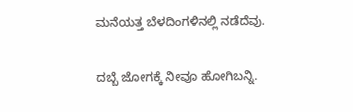ಮನೆಯತ್ತ ಬೆಳದಿಂಗಳಿನಲ್ಲಿ ನಡೆದೆವು.

ದಬ್ಬೆ ಜೋಗಕ್ಕೆ ನೀವೂ ಹೋಗಿಬನ್ನಿ.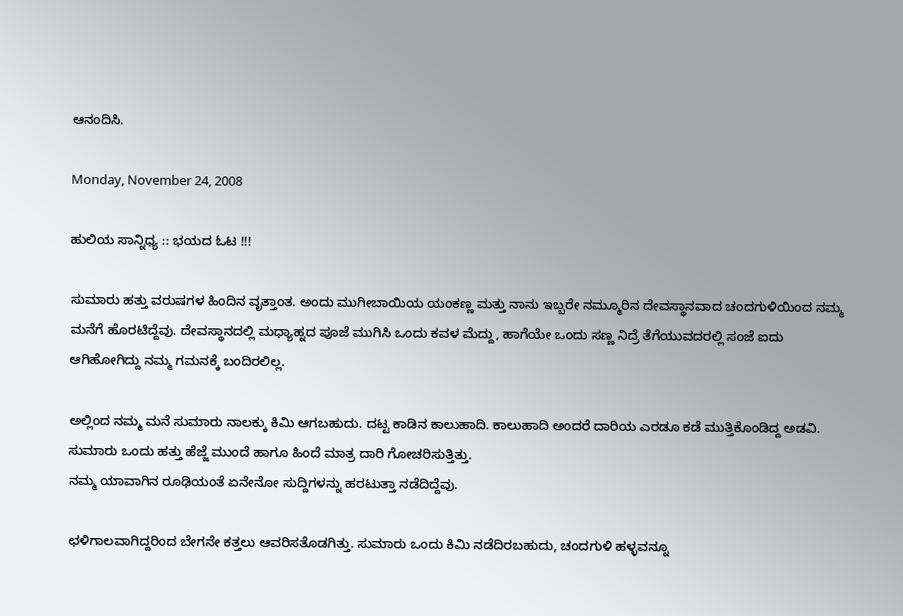ಆನಂದಿಸಿ.

Monday, November 24, 2008

ಹುಲಿಯ ಸಾನ್ನಿಧ್ಯ :: ಭಯದ ಓಟ !!!

ಸುಮಾರು ಹತ್ತು ವರುಷಗಳ ಹಿಂದಿನ ವೃತ್ತಾಂತ. ಅಂದು ಮುಗೀಬಾಯಿಯ ಯಂಕಣ್ಣ ಮತ್ತು ನಾನು ಇಬ್ಬರೇ ನಮ್ಮೂರಿನ ದೇವಸ್ಥಾನವಾದ ಚಂದಗುಳಿಯಿಂದ ನಮ್ಮ ಮನೆಗೆ ಹೊರಟಿದ್ದೆವು. ದೇವಸ್ಥಾನದಲ್ಲಿ ಮಧ್ಯಾಹ್ನದ ಪೂಜೆ ಮುಗಿಸಿ ಒಂದು ಕವಳ ಮೆದ್ದು, ಹಾಗೆಯೇ ಒಂದು ಸಣ್ಣ ನಿದ್ರೆ ತೆಗೆಯುವದರಲ್ಲಿ ಸಂಜೆ ಐದು ಆಗಿಹೋಗಿದ್ದು ನಮ್ಮ ಗಮನಕ್ಕೆ ಬಂದಿರಲಿಲ್ಲ.

ಅಲ್ಲಿಂದ ನಮ್ಮ ಮನೆ ಸುಮಾರು ನಾಲಕ್ಕು ಕಿಮಿ ಆಗಬಹುದು. ದಟ್ಟ ಕಾಡಿನ ಕಾಲುಹಾದಿ. ಕಾಲುಹಾದಿ ಅಂದರೆ ದಾರಿಯ ಎರಡೂ ಕಡೆ ಮುತ್ತಿಕೊಂಡಿದ್ದ ಅಡವಿ. ಸುಮಾರು ಒಂದು ಹತ್ತು ಹೆಜ್ಜೆ ಮುಂದೆ ಹಾಗೂ ಹಿಂದೆ ಮಾತ್ರ ದಾರಿ ಗೋಚರಿಸುತ್ತಿತ್ತು.
ನಮ್ಮ ಯಾವಾಗಿನ ರೂಢಿಯಂತೆ ಏನೇನೋ ಸುದ್ದಿಗಳನ್ನು ಹರಟುತ್ತಾ ನಡೆದಿದ್ದೆವು.

ಛಳಿಗಾಲವಾಗಿದ್ದರಿಂದ ಬೇಗನೇ ಕತ್ತಲು ಆವರಿಸತೊಡಗಿತ್ತು. ಸುಮಾರು ಒಂದು ಕಿಮಿ ನಡೆದಿರಬಹುದು, ಚಂದಗುಳಿ ಹಳ್ಳವನ್ನೂ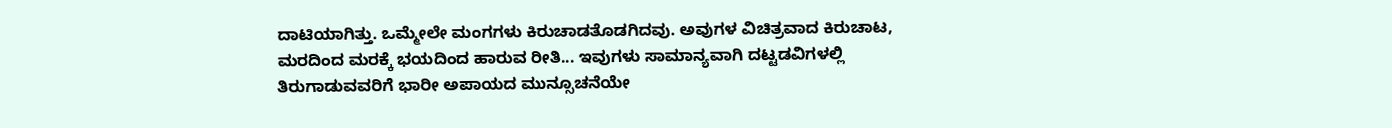ದಾಟಿಯಾಗಿತ್ತು. ಒಮ್ಮೇಲೇ ಮಂಗಗಳು ಕಿರುಚಾಡತೊಡಗಿದವು. ಅವುಗಳ ವಿಚಿತ್ರವಾದ ಕಿರುಚಾಟ, ಮರದಿಂದ ಮರಕ್ಕೆ ಭಯದಿಂದ ಹಾರುವ ರೀತಿ... ಇವುಗಳು ಸಾಮಾನ್ಯವಾಗಿ ದಟ್ಟಡವಿಗಳಲ್ಲಿ ತಿರುಗಾಡುವವರಿಗೆ ಭಾರೀ ಅಪಾಯದ ಮುನ್ಸೂಚನೆಯೇ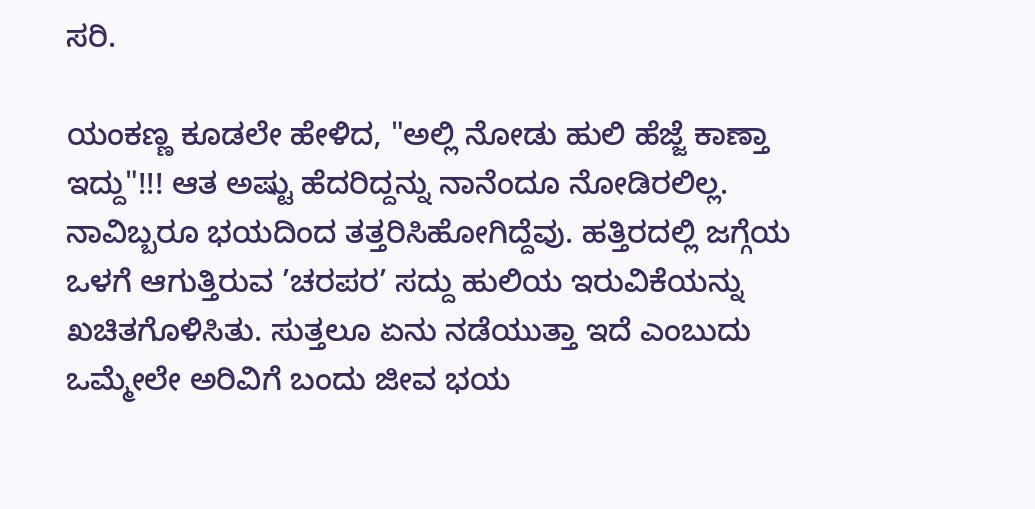ಸರಿ.

ಯಂಕಣ್ಣ ಕೂಡಲೇ ಹೇಳಿದ, "ಅಲ್ಲಿ ನೋಡು ಹುಲಿ ಹೆಜ್ಜೆ ಕಾಣ್ತಾ ಇದ್ದು"!!! ಆತ ಅಷ್ಟು ಹೆದರಿದ್ದನ್ನು ನಾನೆಂದೂ ನೋಡಿರಲಿಲ್ಲ.
ನಾವಿಬ್ಬರೂ ಭಯದಿಂದ ತತ್ತರಿಸಿಹೋಗಿದ್ದೆವು. ಹತ್ತಿರದಲ್ಲಿ ಜಗ್ಗೆಯ ಒಳಗೆ ಆಗುತ್ತಿರುವ ’ಚರಪರ’ ಸದ್ದು ಹುಲಿಯ ಇರುವಿಕೆಯನ್ನು ಖಚಿತಗೊಳಿಸಿತು. ಸುತ್ತಲೂ ಏನು ನಡೆಯುತ್ತಾ ಇದೆ ಎಂಬುದು ಒಮ್ಮೇಲೇ ಅರಿವಿಗೆ ಬಂದು ಜೀವ ಭಯ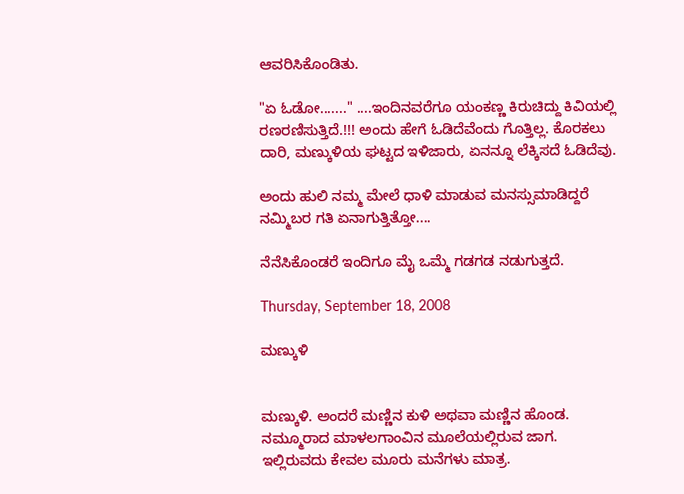ಆವರಿಸಿಕೊಂಡಿತು.

"ಏ ಓಡೋ......." ....ಇಂದಿನವರೆಗೂ ಯಂಕಣ್ಣ ಕಿರುಚಿದ್ದು ಕಿವಿಯಲ್ಲಿ ರಣರಣಿಸುತ್ತಿದೆ.!!! ಅಂದು ಹೇಗೆ ಓಡಿದೆವೆಂದು ಗೊತ್ತಿಲ್ಲ. ಕೊರಕಲು ದಾರಿ, ಮಣ್ಕುಳಿಯ ಘಟ್ಟದ ಇಳಿಜಾರು, ಏನನ್ನೂ ಲೆಕ್ಕಿಸದೆ ಓಡಿದೆವು.

ಅಂದು ಹುಲಿ ನಮ್ಮ ಮೇಲೆ ಧಾಳಿ ಮಾಡುವ ಮನಸ್ಸುಮಾಡಿದ್ದರೆ ನಮ್ಮಿಬರ ಗತಿ ಏನಾಗುತ್ತಿತ್ತೋ....

ನೆನೆಸಿಕೊಂಡರೆ ಇಂದಿಗೂ ಮೈ ಒಮ್ಮೆ ಗಡಗಡ ನಡುಗುತ್ತದೆ.

Thursday, September 18, 2008

ಮಣ್ಕುಳಿ


ಮಣ್ಕುಳಿ. ಅಂದರೆ ಮಣ್ಣಿನ ಕುಳಿ ಅಥವಾ ಮಣ್ಣಿನ ಹೊಂಡ.
ನಮ್ಮೂರಾದ ಮಾಳಲಗಾಂವಿನ ಮೂಲೆಯಲ್ಲಿರುವ ಜಾಗ. ಇಲ್ಲಿರುವದು ಕೇವಲ ಮೂರು ಮನೆಗಳು ಮಾತ್ರ.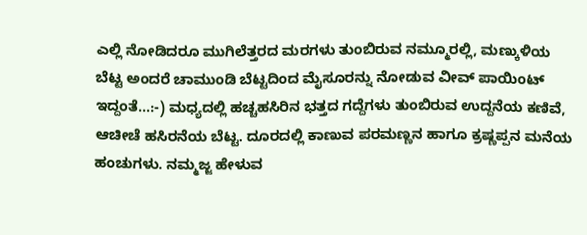ಎಲ್ಲಿ ನೋಡಿದರೂ ಮುಗಿಲೆತ್ತರದ ಮರಗಳು ತುಂಬಿರುವ ನಮ್ಮೂರಲ್ಲಿ, ಮಣ್ಕುಳಿಯ ಬೆಟ್ಟ ಅಂದರೆ ಚಾಮುಂಡಿ ಬೆಟ್ಟದಿಂದ ಮೈಸೂರನ್ನು ನೋಡುವ ವೀವ್ ಪಾಯಿಂಟ್ ಇದ್ದಂತೆ...:-) ಮಧ್ಯದಲ್ಲಿ ಹಚ್ಚಹಸಿರಿನ ಭತ್ತದ ಗದ್ದೆಗಳು ತುಂಬಿರುವ ಉದ್ದನೆಯ ಕಣಿವೆ, ಆಚೀಚೆ ಹಸಿರನೆಯ ಬೆಟ್ಟ. ದೂರದಲ್ಲಿ ಕಾಣುವ ಪರಮಣ್ಣನ ಹಾಗೂ ಕ್ರಷ್ಣಪ್ಪನ ಮನೆಯ ಹಂಚುಗಳು. ನಮ್ಮಜ್ಜ ಹೇಳುವ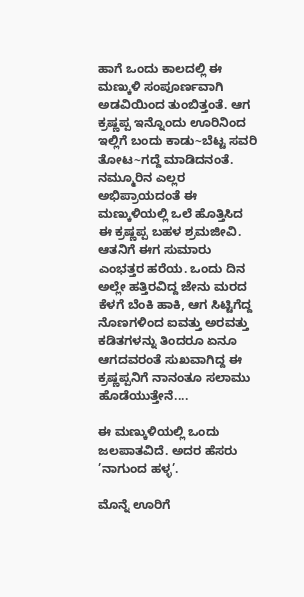ಹಾಗೆ ಒಂದು ಕಾಲದಲ್ಲಿ ಈ ಮಣ್ಕುಳಿ ಸಂಪೂರ್ಣವಾಗಿ ಅಡವಿಯಿಂದ ತುಂಬಿತ್ತಂತೆ. ಆಗ ಕ್ರಷ್ಣಪ್ಪ ಇನ್ನೊಂದು ಊರಿನಿಂದ ಇಲ್ಲಿಗೆ ಬಂದು ಕಾಡು~ಬೆಟ್ಟ ಸವರಿ ತೋಟ~ಗದ್ದೆ ಮಾಡಿದನಂತೆ. ನಮ್ಮೂರಿನ ಎಲ್ಲರ ಅಭಿಪ್ರಾಯದಂತೆ ಈ ಮಣ್ಕುಳಿಯಲ್ಲಿ ಒಲೆ ಹೊತ್ತಿಸಿದ ಈ ಕ್ರಷ್ಣಪ್ಪ ಬಹಳ ಶ್ರಮಜೀವಿ. ಆತನಿಗೆ ಈಗ ಸುಮಾರು ಎಂಭತ್ತರ ಹರೆಯ. ಒಂದು ದಿನ ಅಲ್ಲೇ ಹತ್ತಿರವಿದ್ದ ಜೇನು ಮರದ ಕೆಳಗೆ ಬೆಂಕಿ ಹಾಕಿ, ಆಗ ಸಿಟ್ಟಿಗೆದ್ದ ನೊಣಗಳಿಂದ ಐವತ್ತು ಅರವತ್ತು ಕಡಿತಗಳನ್ನು ತಿಂದರೂ ಏನೂ ಆಗದವರಂತೆ ಸುಖವಾಗಿದ್ದ ಈ ಕ್ರಷ್ಣಪ್ಪನಿಗೆ ನಾನಂತೂ ಸಲಾಮು ಹೊಡೆಯುತ್ತೇನೆ....

ಈ ಮಣ್ಕುಳಿಯಲ್ಲಿ ಒಂದು ಜಲಪಾತವಿದೆ. ಅದರ ಹೆಸರು ’ನಾಗುಂದ ಹಳ್ಳ’.

ಮೊನ್ನೆ ಊರಿಗೆ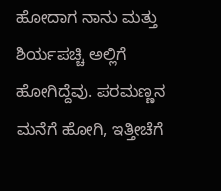ಹೋದಾಗ ನಾನು ಮತ್ತು ಶಿರ್ಯಪಚ್ಚಿ ಅಲ್ಲಿಗೆ ಹೋಗಿದ್ದೆವು. ಪರಮಣ್ಣನ ಮನೆಗೆ ಹೋಗಿ, ಇತ್ತೀಚೆಗೆ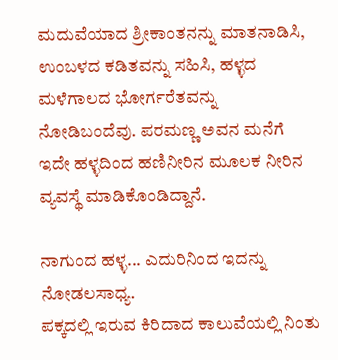ಮದುವೆಯಾದ ಶ್ರೀಕಾಂತನನ್ನು ಮಾತನಾಡಿಸಿ, ಉಂಬಳದ ಕಡಿತವನ್ನು ಸಹಿಸಿ, ಹಳ್ಳದ ಮಳೆಗಾಲದ ಭೋರ್ಗರೆತವನ್ನು ನೋಡಿಬಂದೆವು. ಪರಮಣ್ಣ ಅವನ ಮನೆಗೆ ಇದೇ ಹಳ್ಳದಿಂದ ಹಣಿನೀರಿನ ಮೂಲಕ ನೀರಿನ ವ್ಯವಸ್ಥೆ ಮಾಡಿಕೊಂಡಿದ್ದಾನೆ.

ನಾಗುಂದ ಹಳ್ಳ... ಎದುರಿನಿಂದ ಇದನ್ನು ನೋಡಲಸಾಧ್ಯ.
ಪಕ್ಕದಲ್ಲಿ ಇರುವ ಕಿರಿದಾದ ಕಾಲುವೆಯಲ್ಲಿ ನಿಂತು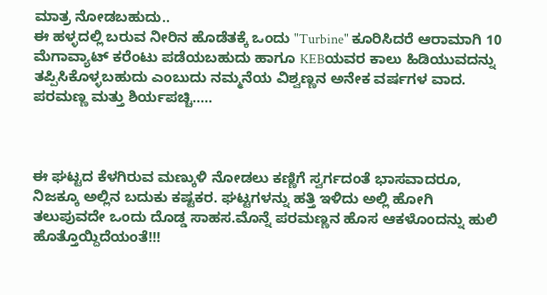ಮಾತ್ರ ನೋಡಬಹುದು..
ಈ ಹಳ್ಳದಲ್ಲಿ ಬರುವ ನೀರಿನ ಹೊಡೆತಕ್ಕೆ ಒಂದು "Turbine" ಕೂರಿಸಿದರೆ ಆರಾಮಾಗಿ 10 ಮೆಗಾವ್ಯಾಟ್ ಕರೆಂಟು ಪಡೆಯಬಹುದು ಹಾಗೂ KEBಯವರ ಕಾಲು ಹಿಡಿಯುವದನ್ನು ತಪ್ಪಿಸಿಕೊಳ್ಳಬಹುದು ಎಂಬುದು ನಮ್ಮನೆಯ ವಿಶ್ವಣ್ಣನ ಅನೇಕ ವರ್ಷಗಳ ವಾದ.
ಪರಮಣ್ಣ ಮತ್ತು ಶಿರ್ಯಪಚ್ಚಿ.....



ಈ ಘಟ್ಟದ ಕೆಳಗಿರುವ ಮಣ್ಕುಳಿ ನೋಡಲು ಕಣ್ಣಿಗೆ ಸ್ವರ್ಗದಂತೆ ಭಾಸವಾದರೂ, ನಿಜಕ್ಕೂ ಅಲ್ಲಿನ ಬದುಕು ಕಷ್ಟಕರ. ಘಟ್ಟಗಳನ್ನು ಹತ್ತಿ ಇಳಿದು ಅಲ್ಲಿ ಹೋಗಿ ತಲುಪುವದೇ ಒಂದು ದೊಡ್ಡ ಸಾಹಸ.ಮೊನ್ನೆ ಪರಮಣ್ಣನ ಹೊಸ ಆಕಳೊಂದನ್ನು ಹುಲಿ ಹೊತ್ತೊಯ್ದಿದೆಯಂತೆ!!!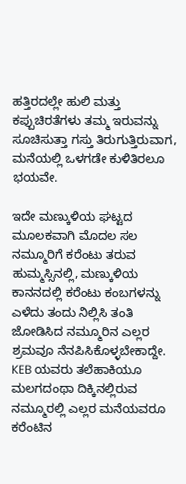ಹತ್ತಿರದಲ್ಲೇ ಹುಲಿ ಮತ್ತು ಕಪ್ಪುಚಿರತೆಗಳು ತಮ್ಮ ಇರುವನ್ನು ಸೂಚಿಸುತ್ತಾ ಗಸ್ತು ತಿರುಗುತ್ತಿರುವಾಗ, ಮನೆಯಲ್ಲಿ ಒಳಗಡೇ ಕುಳಿತಿರಲೂ ಭಯವೇ.

ಇದೇ ಮಣ್ಕುಳಿಯ ಘಟ್ಟದ ಮೂಲಕವಾಗಿ ಮೊದಲ ಸಲ ನಮ್ಮೂರಿಗೆ ಕರೆಂಟು ತರುವ ಹುಮ್ಮಸ್ಸಿನಲ್ಲಿ, ಮಣ್ಕುಳಿಯ ಕಾನನದಲ್ಲಿ ಕರೆಂಟು ಕಂಬಗಳನ್ನು ಎಳೆದು ತಂದು ನಿಲ್ಲಿಸಿ ತಂತಿ ಜೋಡಿಸಿದ ನಮ್ಮೂರಿನ ಎಲ್ಲರ ಶ್ರಮವೂ ನೆನಪಿಸಿಕೊಳ್ಳಬೇಕಾದ್ದೇ. KEB ಯವರು ತಲೆಹಾಕಿಯೂ ಮಲಗದಂಥಾ ದಿಕ್ಕಿನಲ್ಲಿರುವ ನಮ್ಮೂರಲ್ಲಿ ಎಲ್ಲರ ಮನೆಯವರೂ ಕರೆಂಟಿನ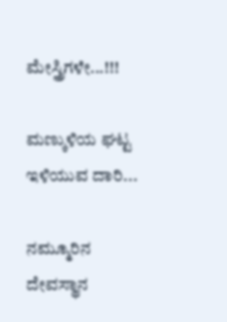ಮೇಸ್ತ್ರಿಗಳೇ...!!!

ಮಣ್ಕುಳಿಯ ಘಟ್ಟ ಇಳಿಯುವ ದಾರಿ...

ನಮ್ಮೂರಿನ ದೇವಸ್ಥಾನ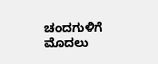ಚಂದಗುಳಿಗೆ ಮೊದಲು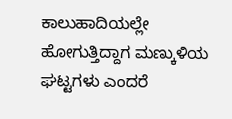ಕಾಲುಹಾದಿಯಲ್ಲೇ ಹೋಗುತ್ತಿದ್ದಾಗ ಮಣ್ಕುಳಿಯ ಘಟ್ಟಗಳು ಎಂದರೆ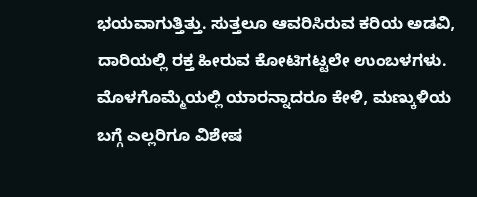ಭಯವಾಗುತ್ತಿತ್ತು. ಸುತ್ತಲೂ ಆವರಿಸಿರುವ ಕರಿಯ ಅಡವಿ, ದಾರಿಯಲ್ಲಿ ರಕ್ತ ಹೀರುವ ಕೋಟಿಗಟ್ಟಲೇ ಉಂಬಳಗಳು. ಮೊಳಗೊಮ್ಮೆಯಲ್ಲಿ ಯಾರನ್ನಾದರೂ ಕೇಳಿ, ಮಣ್ಕುಳಿಯ ಬಗ್ಗೆ ಎಲ್ಲರಿಗೂ ವಿಶೇಷ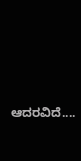ಆದರವಿದೆ....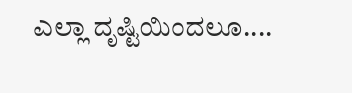ಎಲ್ಲಾ ದೃಷ್ಟಿಯಿಂದಲೂ....